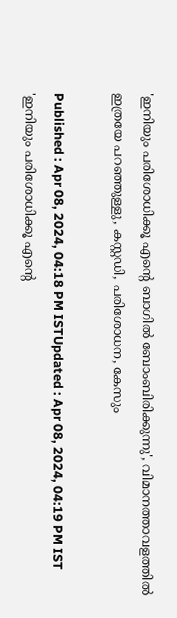'ഇനിയും പരിശോധിക്കൂ എന്റെ ബാഗിൽ ബോംബിരിക്കുന്നു', വിമാനത്താവളത്തിൽ ഇത്രയേ പറഞ്ഞുള്ളു, കസ്റ്റഡി, പരിശോധന, കേസും

Published : Apr 08, 2024, 04:18 PM ISTUpdated : Apr 08, 2024, 04:19 PM IST
'ഇനിയും പരിശോധിക്കൂ എന്റെ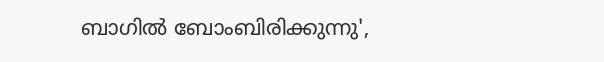ബാഗിൽ ബോംബിരിക്കുന്നു',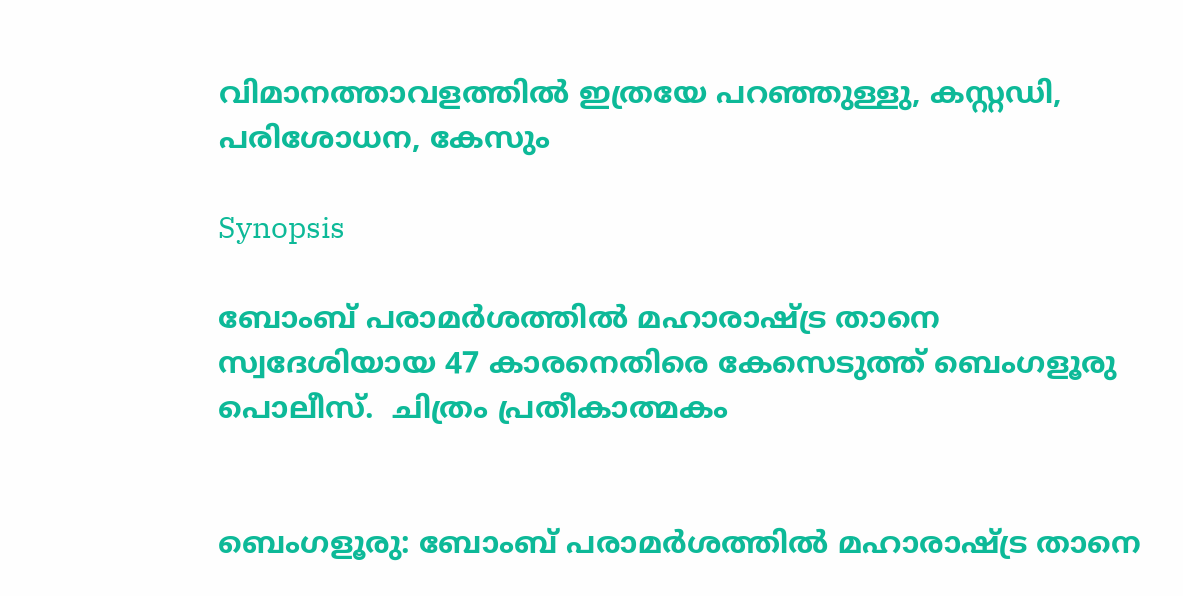വിമാനത്താവളത്തിൽ ഇത്രയേ പറഞ്ഞുള്ളു, കസ്റ്റഡി, പരിശോധന, കേസും

Synopsis

ബോംബ് പരാമര്‍ശത്തിൽ മഹാരാഷ്ട്ര താനെ സ്വദേശിയായ 47 കാരനെതിരെ കേസെടുത്ത് ബെംഗളൂരു പൊലീസ്.  ചിത്രം പ്രതീകാത്മകം


ബെംഗളൂരു: ബോംബ് പരാമര്‍ശത്തിൽ മഹാരാഷ്ട്ര താനെ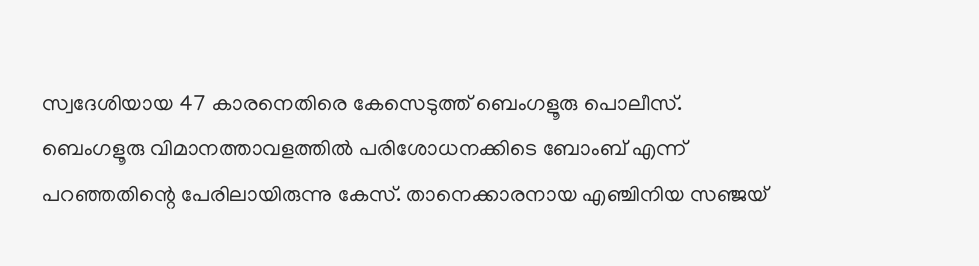സ്വദേശിയായ 47 കാരനെതിരെ കേസെടുത്ത് ബെംഗളൂരു പൊലീസ്. ബെംഗളൂരു വിമാനത്താവളത്തിൽ പരിശോധനക്കിടെ ബോംബ് എന്ന് പറഞ്ഞതിന്റെ പേരിലായിരുന്നു കേസ്. താനെക്കാരനായ എഞ്ചിനിയ സഞ്ജയ്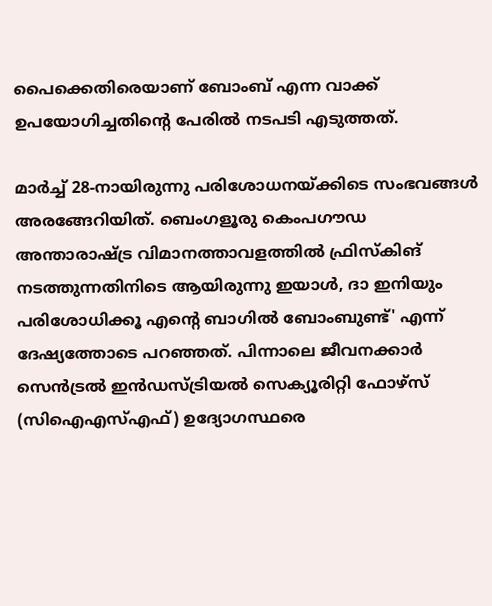പൈക്കെതിരെയാണ് ബോംബ് എന്ന വാക്ക് ഉപയോഗിച്ചതിന്റെ പേരിൽ നടപടി എടുത്തത്.

മാർച്ച് 28-നായിരുന്നു പരിശോധനയ്ക്കിടെ സംഭവങ്ങൾ അരങ്ങേറിയിത്. ബെംഗളൂരു കെംപഗൗഡ അന്താരാഷ്ട്ര വിമാനത്താവളത്തിൽ ഫ്രിസ്കിങ് നടത്തുന്നതിനിടെ ആയിരുന്നു ഇയാൾ, ദാ ഇനിയും പരിശോധിക്കൂ എന്റെ ബാഗിൽ ബോംബുണ്ട്' എന്ന് ദേഷ്യത്തോടെ പറഞ്ഞത്. പിന്നാലെ ജീവനക്കാർ സെൻട്രൽ ഇൻഡസ്ട്രിയൽ സെക്യൂരിറ്റി ഫോഴ്സ് (സിഐഎസ്എഫ്) ഉദ്യോഗസ്ഥരെ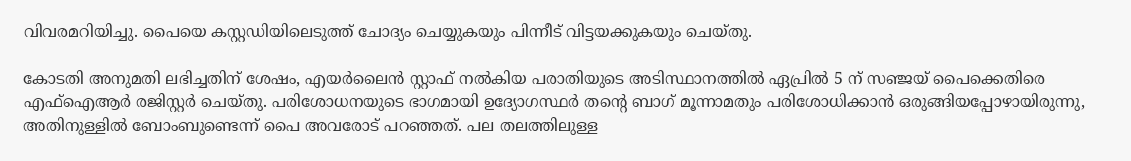വിവരമറിയിച്ചു. പൈയെ കസ്റ്റഡിയിലെടുത്ത് ചോദ്യം ചെയ്യുകയും പിന്നീട് വിട്ടയക്കുകയും ചെയ്തു.

കോടതി അനുമതി ലഭിച്ചതിന് ശേഷം, എയർലൈൻ സ്റ്റാഫ് നൽകിയ പരാതിയുടെ അടിസ്ഥാനത്തിൽ ഏപ്രിൽ 5 ന് സഞ്ജയ് പൈക്കെതിരെ എഫ്ഐആർ രജിസ്റ്റർ ചെയ്തു. പരിശോധനയുടെ ഭാഗമായി ഉദ്യോഗസ്ഥർ തന്റെ ബാഗ് മൂന്നാമതും പരിശോധിക്കാൻ ഒരുങ്ങിയപ്പോഴായിരുന്നു, അതിനുള്ളിൽ ബോംബുണ്ടെന്ന് പൈ അവരോട് പറഞ്ഞത്. പല തലത്തിലുള്ള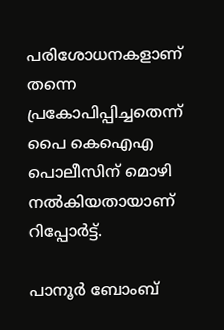പരിശോധനകളാണ് തന്നെ പ്രകോപിപ്പിച്ചതെന്ന് പൈ കെഐഎ പൊലീസിന് മൊഴി നൽകിയതായാണ് റിപ്പോര്‍ട്ട്.

പാനൂർ ബോംബ്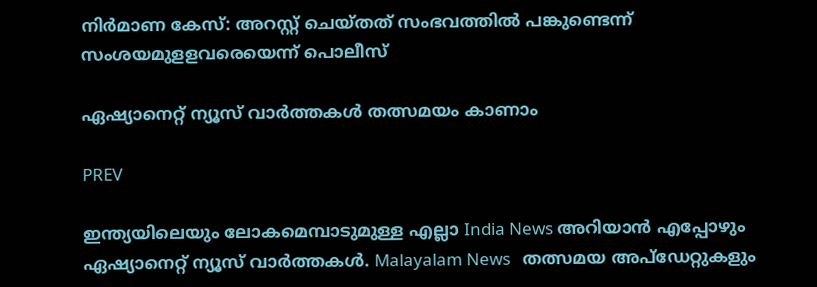നിർമാണ കേസ്: അറസ്റ്റ് ചെയ്തത് സംഭവത്തിൽ പങ്കുണ്ടെന്ന് സംശയമുളളവരെയെന്ന് പൊലീസ്

ഏഷ്യാനെറ്റ് ന്യൂസ് വാർത്തകൾ തത്സമയം കാണാം

PREV

ഇന്ത്യയിലെയും ലോകമെമ്പാടുമുള്ള എല്ലാ India News അറിയാൻ എപ്പോഴും ഏഷ്യാനെറ്റ് ന്യൂസ് വാർത്തകൾ. Malayalam News   തത്സമയ അപ്‌ഡേറ്റുകളും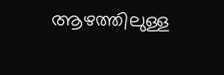ആഴത്തിലുള്ള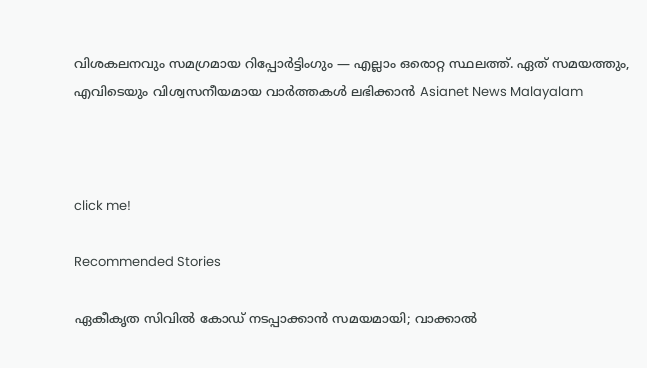വിശകലനവും സമഗ്രമായ റിപ്പോർട്ടിംഗും — എല്ലാം ഒരൊറ്റ സ്ഥലത്ത്. ഏത് സമയത്തും, എവിടെയും വിശ്വസനീയമായ വാർത്തകൾ ലഭിക്കാൻ Asianet News Malayalam



click me!

Recommended Stories

ഏകീകൃത സിവിൽ കോഡ് നടപ്പാക്കാൻ സമയമായി; വാക്കാൽ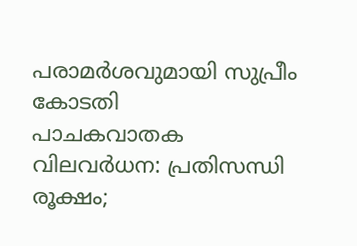പരാമർശവുമായി സുപ്രീം കോടതി
പാചകവാതക വിലവർധന: പ്രതിസന്ധി രൂക്ഷം;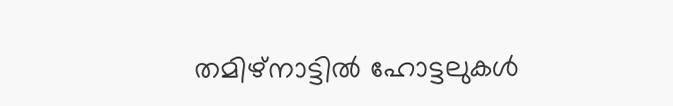തമിഴ്നാട്ടിൽ ഹോട്ടലുകൾ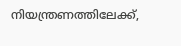നിയന്ത്രണത്തിലേക്ക്,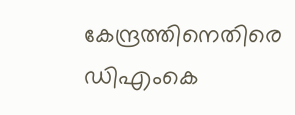കേന്ദ്രത്തിനെതിരെ ഡിഎംകെ